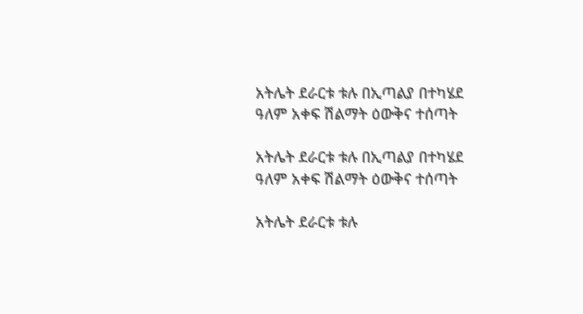አትሌት ደራርቱ ቱሉ በኢጣልያ በተካሄደ ዓለም አቀፍ ሽልማት ዕውቅና ተሰጣት

አትሌት ደራርቱ ቱሉ በኢጣልያ በተካሄደ ዓለም አቀፍ ሽልማት ዕውቅና ተሰጣት

አትሌት ደራርቱ ቱሉ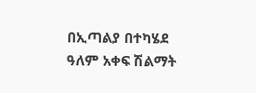በኢጣልያ በተካሄደ ዓለም አቀፍ ሽልማት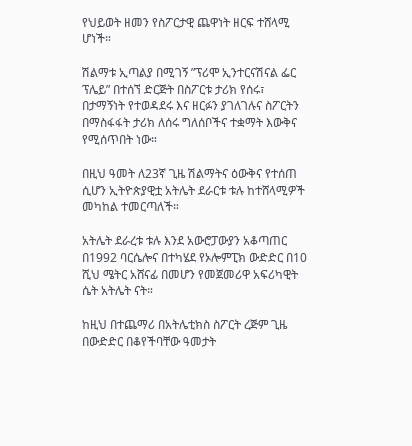የህይወት ዘመን የስፖርታዊ ጨዋነት ዘርፍ ተሸላሚ ሆነች።

ሽልማቱ ኢጣልያ በሚገኝ ”ፕሪሞ ኢንተርናሽናል ፌር ፕሌይ” በተሰኘ ድርጅት በስፖርቱ ታሪክ የሰሩ፣ በታማኝነት የተወዳደሩ እና ዘርፉን ያገለገሉና ስፖርትን በማስፋፋት ታሪክ ለሰሩ ግለሰቦችና ተቋማት እውቅና የሚሰጥበት ነው።

በዚህ ዓመት ለ23ኛ ጊዜ ሽልማትና ዕውቅና የተሰጠ ሲሆን ኢትዮጵያዊቷ አትሌት ደራርቱ ቱሉ ከተሸላሚዎች መካከል ተመርጣለች።

አትሌት ደራረቱ ቱሉ እንደ አውሮፓውያን አቆጣጠር በ1992 ባርሴሎና በተካሄደ የኦሎምፒክ ውድድር በ10 ሺህ ሜትር አሸናፊ በመሆን የመጀመሪዋ አፍሪካዊት ሴት አትሌት ናት።

ከዚህ በተጨማሪ በአትሌቲክስ ስፖርት ረጅም ጊዜ በውድድር በቆየችባቸው ዓመታት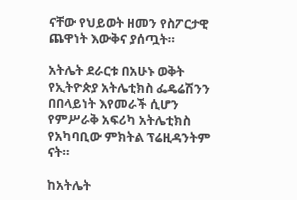ናቸው የህይወት ዘመን የስፖርታዊ ጨዋነት እውቅና ያሰጧት።

አትሌት ደራርቱ በአሁኑ ወቅት የኢትዮጵያ አትሌቲክስ ፌዴሬሽንን በበላይነት እየመራች ሲሆን የምሥራቅ አፍሪካ አትሌቲክስ የአካባቢው ምክትል ፕሬዚዳንትም ናት።

ከአትሌት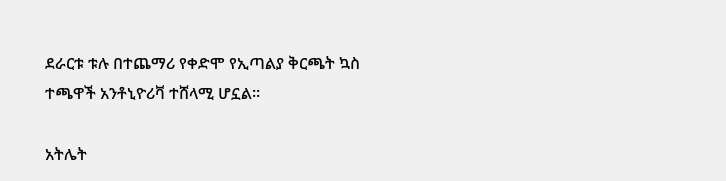ደራርቱ ቱሉ በተጨማሪ የቀድሞ የኢጣልያ ቅርጫት ኳስ ተጫዋች አንቶኒዮሪቫ ተሸላሚ ሆኗል።

አትሌት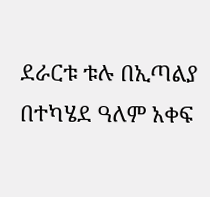ደራርቱ ቱሉ በኢጣልያ በተካሄደ ዓለም አቀፍ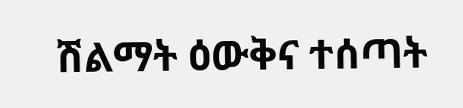ሽልማት ዕውቅና ተሰጣት